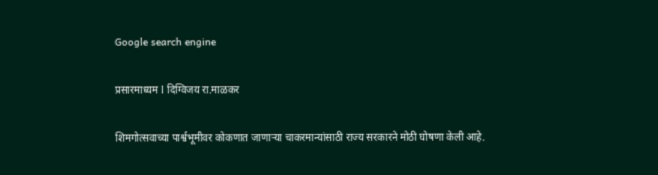Google search engine

प्रसारमाध्यम l दिग्विजय रा.माळकर

शिमगोत्सवाच्या पार्श्वभूमीवर कोकणात जाणाऱ्या चाकरमान्यांसाठी राज्य सरकारने मोठी घोषणा केली आहे.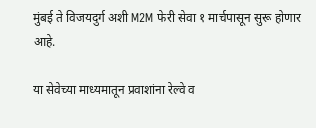मुंबई ते विजयदुर्ग अशी M2M फेरी सेवा १ मार्चपासून सुरू होणार आहे.

या सेवेच्या माध्यमातून प्रवाशांना रेल्वे व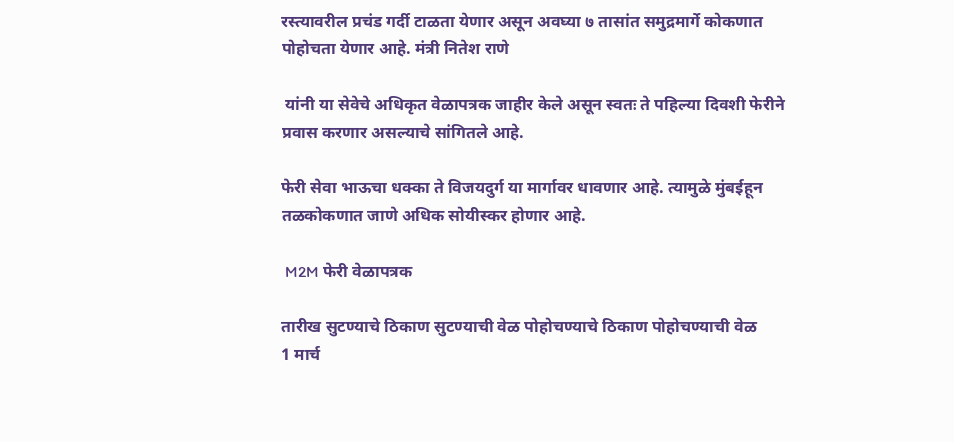रस्त्यावरील प्रचंड गर्दी टाळता येणार असून अवघ्या ७ तासांत समुद्रमार्गे कोकणात पोहोचता येणार आहे. मंत्री नितेश राणे

 यांनी या सेवेचे अधिकृत वेळापत्रक जाहीर केले असून स्वतः ते पहिल्या दिवशी फेरीने प्रवास करणार असल्याचे सांगितले आहे.

फेरी सेवा भाऊचा धक्का ते विजयदुर्ग या मार्गावर धावणार आहे. त्यामुळे मुंबईहून तळकोकणात जाणे अधिक सोयीस्कर होणार आहे.

 M2M फेरी वेळापत्रक

तारीख सुटण्याचे ठिकाण सुटण्याची वेळ पोहोचण्याचे ठिकाण पोहोचण्याची वेळ
1 मार्च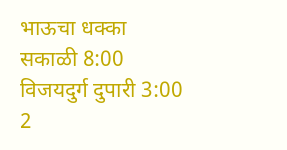भाऊचा धक्का सकाळी 8:00 विजयदुर्ग दुपारी 3:00
2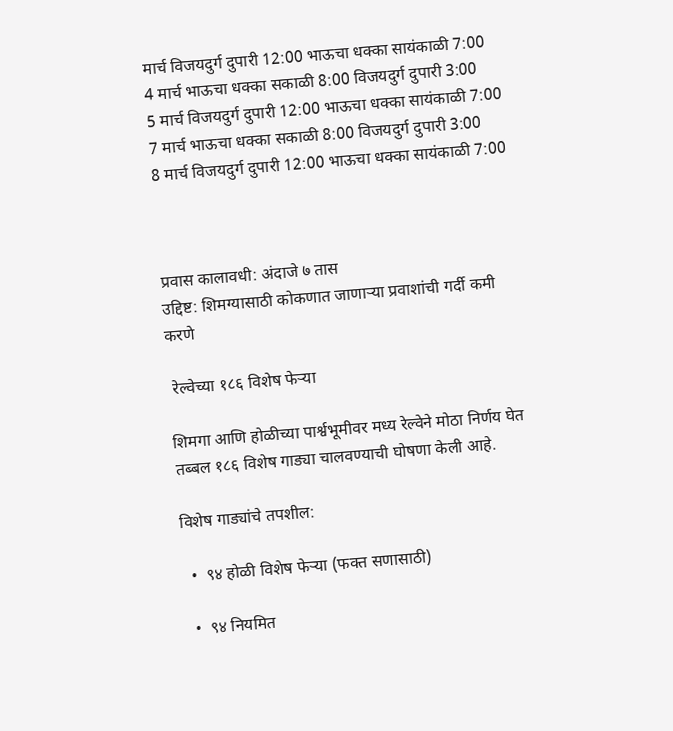मार्च विजयदुर्ग दुपारी 12:00 भाऊचा धक्का सायंकाळी 7:00
4 मार्च भाऊचा धक्का सकाळी 8:00 विजयदुर्ग दुपारी 3:00
5 मार्च विजयदुर्ग दुपारी 12:00 भाऊचा धक्का सायंकाळी 7:00
7 मार्च भाऊचा धक्का सकाळी 8:00 विजयदुर्ग दुपारी 3:00
8 मार्च विजयदुर्ग दुपारी 12:00 भाऊचा धक्का सायंकाळी 7:00



प्रवास कालावधी: अंदाजे ७ तास
उद्दिष्ट: शिमग्यासाठी कोकणात जाणाऱ्या प्रवाशांची गर्दी कमी करणे

 रेल्वेच्या १८६ विशेष फेऱ्या

शिमगा आणि होळीच्या पार्श्वभूमीवर मध्य रेल्वेने मोठा निर्णय घेत तब्बल १८६ विशेष गाड्या चालवण्याची घोषणा केली आहे.

विशेष गाड्यांचे तपशील:

  •  ९४ होळी विशेष फेऱ्या (फक्त सणासाठी)

  •  ९४ नियमित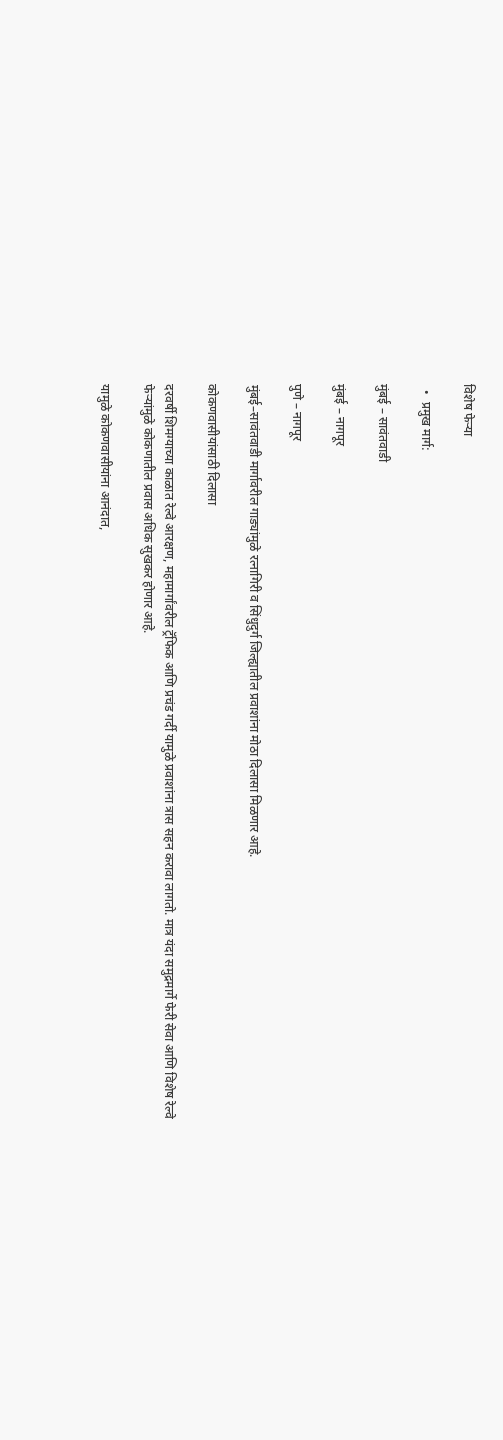विशेष फेऱ्या

  •  प्रमुख मार्ग:

मुंबई – सावंतवाडी

मुंबई – नागपूर

पुणे – नागपूर

मुंबई–सावंतवाडी मार्गावरील गाड्यांमुळे रत्नागिरी व सिंधुदुर्ग जिल्ह्यातील प्रवाशांना मोठा दिलासा मिळणार आहे.

कोकणवासीयांसाठी दिलासा

दरवर्षी शिमग्याच्या काळात रेल्वे आरक्षण, महामार्गांवरील ट्रॅफिक आणि प्रचंड गर्दी यामुळे प्रवाशांना त्रास सहन करावा लागतो. मात्र यंदा समुद्रमार्गे फेरी सेवा आणि विशेष रेल्वे फेऱ्यांमुळे कोकणातील प्रवास अधिक सुखकर होणार आहे.

यामुळे कोकणवासीयांना आनंदात,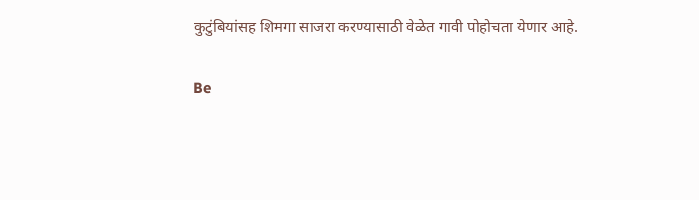कुटुंबियांसह शिमगा साजरा करण्यासाठी वेळेत गावी पोहोचता येणार आहे.

Be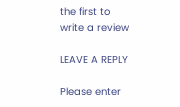the first to write a review

LEAVE A REPLY

Please enter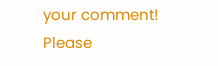your comment!
Please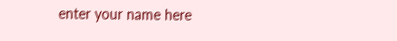enter your name here